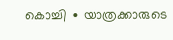കൊച്ചി ∙ യാത്രക്കാരുടെ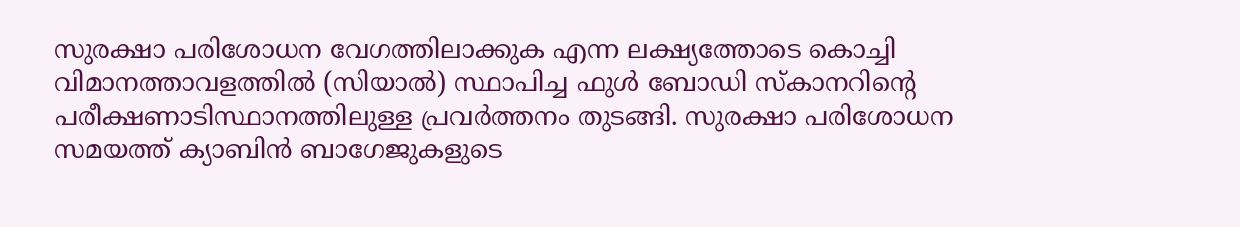സുരക്ഷാ പരിശോധന വേഗത്തിലാക്കുക എന്ന ലക്ഷ്യത്തോടെ കൊച്ചി വിമാനത്താവളത്തിൽ (സിയാൽ) സ്ഥാപിച്ച ഫുൾ ബോഡി സ്കാനറിന്റെ പരീക്ഷണാടിസ്ഥാനത്തിലുള്ള പ്രവർത്തനം തുടങ്ങി. സുരക്ഷാ പരിശോധന സമയത്ത് ക്യാബിൻ ബാഗേജുകളുടെ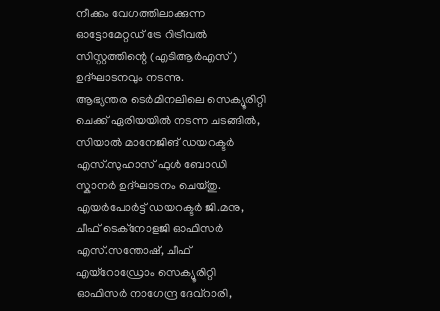നീക്കം വേഗത്തിലാക്കുന്ന ഓട്ടോമേറ്റഡ് ട്രേ റിട്രീവൽ സിസ്റ്റത്തിന്റെ (എടിആർഎസ്) ഉദ്ഘാടനവും നടന്നു.
ആഭ്യന്തര ടെർമിനലിലെ സെക്യൂരിറ്റി ചെക്ക് ഏരിയയിൽ നടന്ന ചടങ്ങിൽ, സിയാൽ മാനേജിങ് ഡയറക്ടർ എസ്.സുഹാസ് ഫുൾ ബോഡി സ്കാനർ ഉദ്ഘാടനം ചെയ്തു.
എയർപോർട്ട് ഡയറക്ടർ ജി.മനു, ചീഫ് ടെക്നോളജി ഓഫിസർ എസ്.സന്തോഷ്, ചീഫ് എയ്റോഡ്രോം സെക്യൂരിറ്റി ഓഫിസർ നാഗേന്ദ്ര ദേവ്റാരി,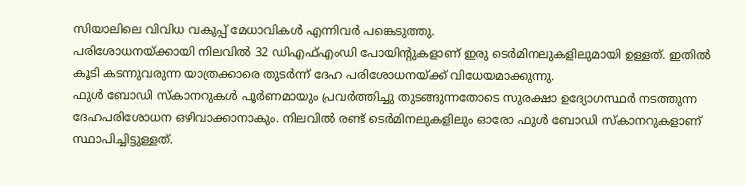സിയാലിലെ വിവിധ വകുപ്പ് മേധാവികൾ എന്നിവർ പങ്കെടുത്തു.
പരിശോധനയ്ക്കായി നിലവിൽ 32 ഡിഎഫ്എംഡി പോയിന്റുകളാണ് ഇരു ടെർമിനലുകളിലുമായി ഉള്ളത്. ഇതിൽ കൂടി കടന്നുവരുന്ന യാത്രക്കാരെ തുടർന്ന് ദേഹ പരിശോധനയ്ക്ക് വിധേയമാക്കുന്നു.
ഫുൾ ബോഡി സ്കാനറുകൾ പൂർണമായും പ്രവർത്തിച്ചു തുടങ്ങുന്നതോടെ സുരക്ഷാ ഉദ്യോഗസ്ഥർ നടത്തുന്ന ദേഹപരിശോധന ഒഴിവാക്കാനാകും. നിലവിൽ രണ്ട് ടെർമിനലുകളിലും ഓരോ ഫുൾ ബോഡി സ്കാനറുകളാണ് സ്ഥാപിച്ചിട്ടുള്ളത്.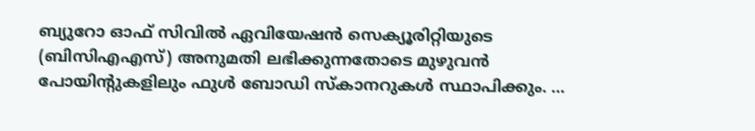ബ്യുറോ ഓഫ് സിവിൽ ഏവിയേഷൻ സെക്യൂരിറ്റിയുടെ (ബിസിഎഎസ്) അനുമതി ലഭിക്കുന്നതോടെ മുഴുവൻ പോയിന്റുകളിലും ഫുൾ ബോഡി സ്കാനറുകൾ സ്ഥാപിക്കും. …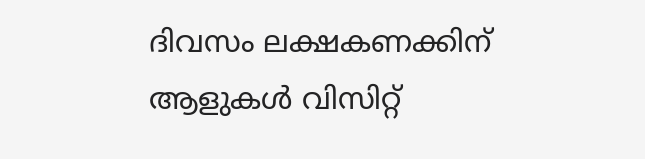ദിവസം ലക്ഷകണക്കിന് ആളുകൾ വിസിറ്റ്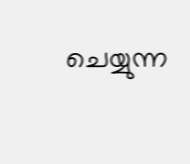ചെയ്യുന്ന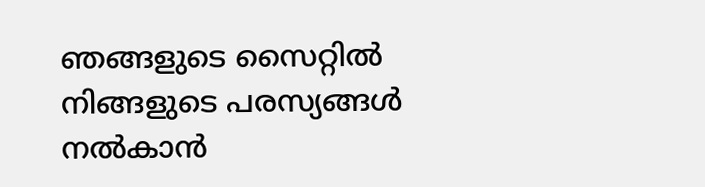ഞങ്ങളുടെ സൈറ്റിൽ നിങ്ങളുടെ പരസ്യങ്ങൾ നൽകാൻ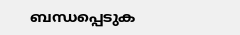ബന്ധപ്പെടുക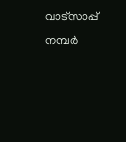വാട്സാപ്പ് നമ്പർ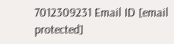7012309231 Email ID [email protected]